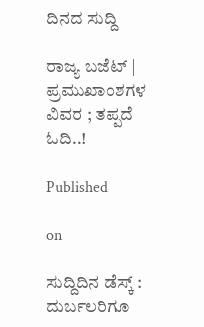ದಿನದ ಸುದ್ದಿ

ರಾಜ್ಯ ಬಜೆಟ್ | ಪ್ರಮುಖಾಂಶಗಳ‌ ವಿವರ ; ತಪ್ಪದೆ ಓದಿ..!

Published

on

ಸುದ್ದಿದಿನ ಡೆಸ್ಕ್ : ದುರ್ಬಲರಿಗೂ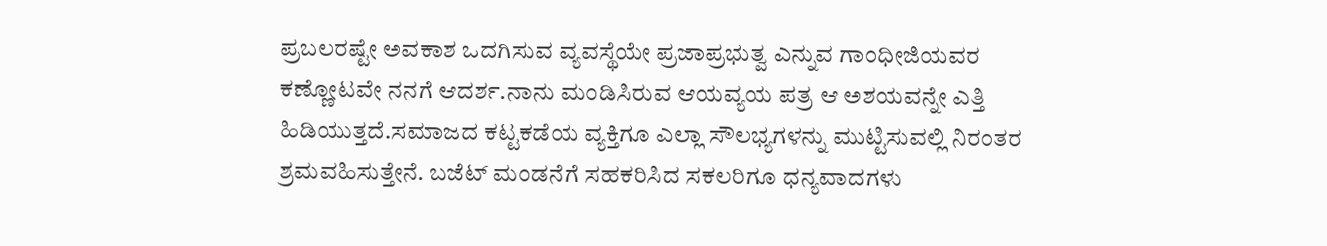ಪ್ರಬಲರಷ್ಟೇ ಅವಕಾಶ ಒದಗಿಸುವ ವ್ಯವಸ್ಥೆಯೇ ಪ್ರಜಾಪ್ರಭುತ್ವ ಎನ್ನುವ ಗಾಂಧೀಜಿಯವರ ಕಣ್ಣೋಟವೇ ನನಗೆ ಆದರ್ಶ.ನಾನು ಮಂಡಿಸಿರುವ ಆಯವ್ಯಯ ಪತ್ರ ಆ ಅಶಯವನ್ನೇ ಎತ್ತಿ ಹಿಡಿಯುತ್ತದೆ.ಸಮಾಜದ ಕಟ್ಟಕಡೆಯ ವ್ಯಕ್ತಿಗೂ ಎಲ್ಲಾ ಸೌಲಭ್ಯಗಳನ್ನು ಮುಟ್ಟಿಸುವಲ್ಲಿ ನಿರಂತರ ಶ್ರಮವಹಿಸುತ್ತೇನೆ. ಬಜೆಟ್ ಮಂಡನೆಗೆ ಸಹಕರಿಸಿದ ಸಕಲರಿಗೂ ಧನ್ಯವಾದಗಳು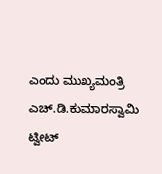ಎಂದು ಮುಖ್ಯಮಂತ್ರಿ ಎಚ್.ಡಿ.ಕುಮಾರಸ್ವಾಮಿ ಟ್ವೀಟ್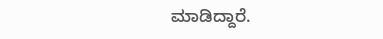ಮಾಡಿದ್ದಾರೆ.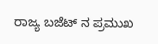ರಾಜ್ಯ ಬಜೆಟ್ ನ ಪ್ರಮುಖ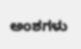ಅಂಶಗಳು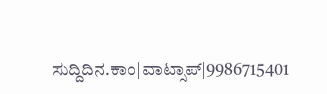ಸುದ್ದಿದಿನ.ಕಾಂ|ವಾಟ್ಸಾಪ್|9986715401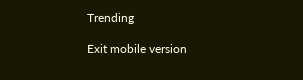Trending

Exit mobile version